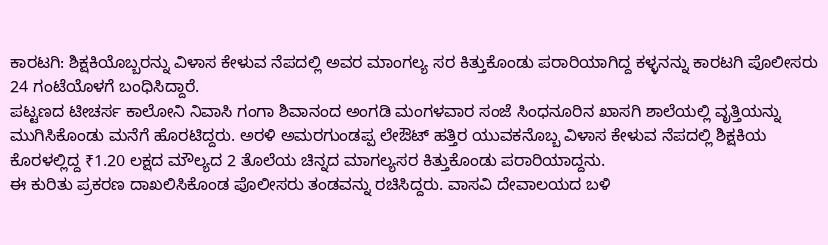ಕಾರಟಗಿ: ಶಿಕ್ಷಕಿಯೊಬ್ಬರನ್ನು ವಿಳಾಸ ಕೇಳುವ ನೆಪದಲ್ಲಿ ಅವರ ಮಾಂಗಲ್ಯ ಸರ ಕಿತ್ತುಕೊಂಡು ಪರಾರಿಯಾಗಿದ್ದ ಕಳ್ಳನನ್ನು ಕಾರಟಗಿ ಪೊಲೀಸರು 24 ಗಂಟೆಯೊಳಗೆ ಬಂಧಿಸಿದ್ದಾರೆ.
ಪಟ್ಟಣದ ಟೀಚರ್ಸ ಕಾಲೋನಿ ನಿವಾಸಿ ಗಂಗಾ ಶಿವಾನಂದ ಅಂಗಡಿ ಮಂಗಳವಾರ ಸಂಜೆ ಸಿಂಧನೂರಿನ ಖಾಸಗಿ ಶಾಲೆಯಲ್ಲಿ ವೃತ್ತಿಯನ್ನು ಮುಗಿಸಿಕೊಂಡು ಮನೆಗೆ ಹೊರಟಿದ್ದರು. ಅರಳಿ ಅಮರಗುಂಡಪ್ಪ ಲೇಔಟ್ ಹತ್ತಿರ ಯುವಕನೊಬ್ಬ ವಿಳಾಸ ಕೇಳುವ ನೆಪದಲ್ಲಿ ಶಿಕ್ಷಕಿಯ ಕೊರಳಲ್ಲಿದ್ದ ₹1.20 ಲಕ್ಷದ ಮೌಲ್ಯದ 2 ತೊಲೆಯ ಚಿನ್ನದ ಮಾಗಲ್ಯಸರ ಕಿತ್ತುಕೊಂಡು ಪರಾರಿಯಾದ್ದನು.
ಈ ಕುರಿತು ಪ್ರಕರಣ ದಾಖಲಿಸಿಕೊಂಡ ಪೊಲೀಸರು ತಂಡವನ್ನು ರಚಿಸಿದ್ದರು. ವಾಸವಿ ದೇವಾಲಯದ ಬಳಿ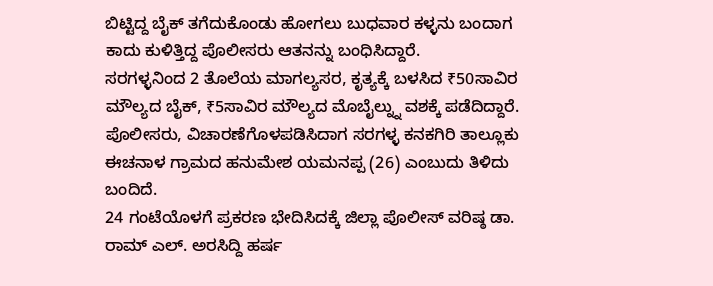ಬಿಟ್ಟಿದ್ದ ಬೈಕ್ ತಗೆದುಕೊಂಡು ಹೋಗಲು ಬುಧವಾರ ಕಳ್ಳನು ಬಂದಾಗ ಕಾದು ಕುಳಿತ್ತಿದ್ದ ಪೊಲೀಸರು ಆತನನ್ನು ಬಂಧಿಸಿದ್ದಾರೆ.
ಸರಗಳ್ಳನಿಂದ 2 ತೊಲೆಯ ಮಾಗಲ್ಯಸರ, ಕೃತ್ಯಕ್ಕೆ ಬಳಸಿದ ₹50ಸಾವಿರ ಮೌಲ್ಯದ ಬೈಕ್, ₹5ಸಾವಿರ ಮೌಲ್ಯದ ಮೊಬೈಲ್ನ್ನು ವಶಕ್ಕೆ ಪಡೆದಿದ್ದಾರೆ. ಪೊಲೀಸರು, ವಿಚಾರಣೆಗೊಳಪಡಿಸಿದಾಗ ಸರಗಳ್ಳ ಕನಕಗಿರಿ ತಾಲ್ಲೂಕು ಈಚನಾಳ ಗ್ರಾಮದ ಹನುಮೇಶ ಯಮನಪ್ಪ (26) ಎಂಬುದು ತಿಳಿದು ಬಂದಿದೆ.
24 ಗಂಟೆಯೊಳಗೆ ಪ್ರಕರಣ ಭೇದಿಸಿದಕ್ಕೆ ಜಿಲ್ಲಾ ಪೊಲೀಸ್ ವರಿಷ್ಠ ಡಾ. ರಾಮ್ ಎಲ್. ಅರಸಿದ್ದಿ ಹರ್ಷ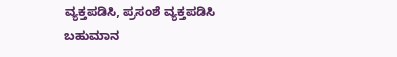ವ್ಯಕ್ತಪಡಿಸಿ, ಪ್ರಸಂಶೆ ವ್ಯಕ್ತಪಡಿಸಿ ಬಹುಮಾನ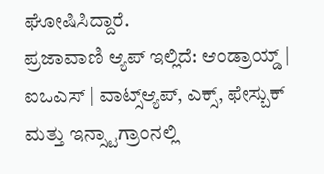ಘೋಷಿಸಿದ್ದಾರೆ.
ಪ್ರಜಾವಾಣಿ ಆ್ಯಪ್ ಇಲ್ಲಿದೆ: ಆಂಡ್ರಾಯ್ಡ್ | ಐಒಎಸ್ | ವಾಟ್ಸ್ಆ್ಯಪ್, ಎಕ್ಸ್, ಫೇಸ್ಬುಕ್ ಮತ್ತು ಇನ್ಸ್ಟಾಗ್ರಾಂನಲ್ಲಿ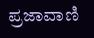ಪ್ರಜಾವಾಣಿ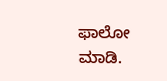ಫಾಲೋ ಮಾಡಿ.